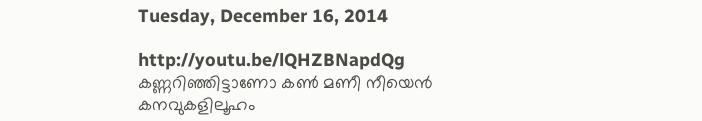Tuesday, December 16, 2014

http://youtu.be/lQHZBNapdQg
കണ്ണറിഞ്ഞിട്ടാണോ കൺ മണീ നീയെൻ
കനവുകളിലൂഹം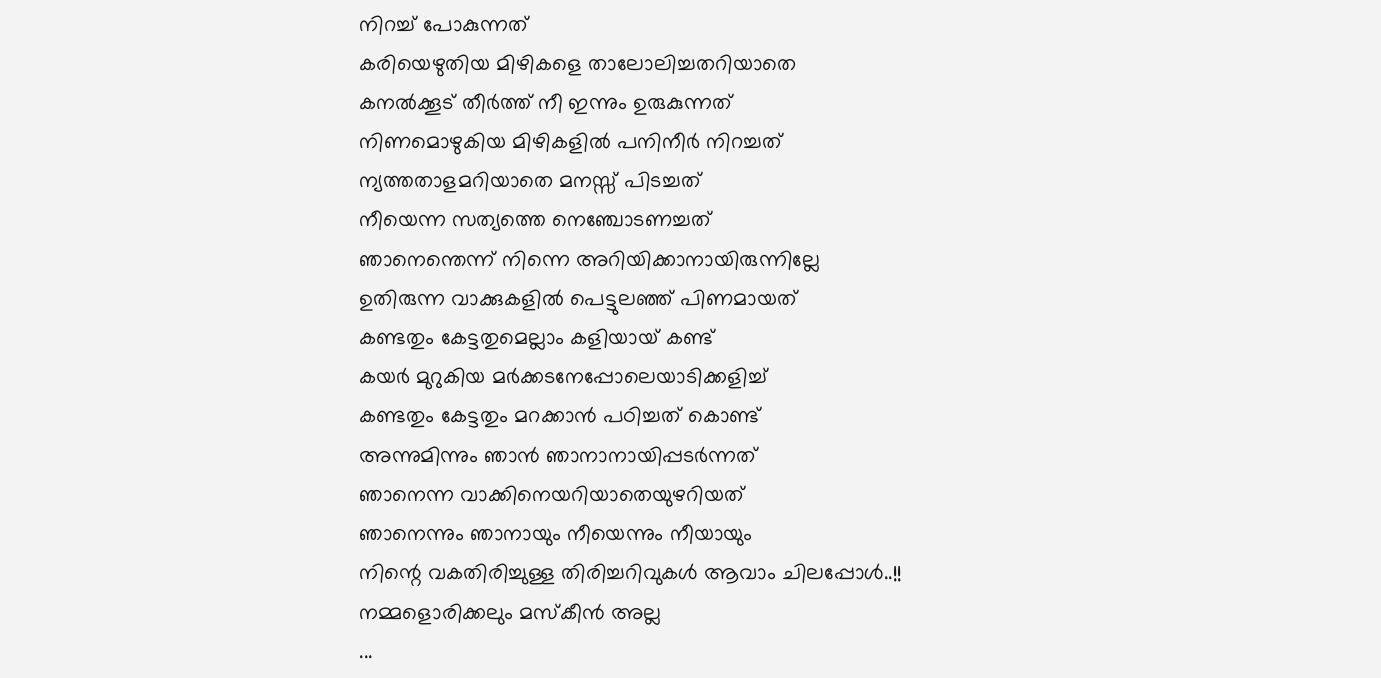നിറച്ച്‌ പോകുന്നത്‌
കരിയെഴുതിയ മിഴികളെ താലോലിച്ചതറിയാതെ
കനൽക്കൂട്‌ തീർത്ത്‌ നീ ഇന്നും ഉരുകുന്നത്‌
നിണമൊഴുകിയ മിഴികളിൽ പനിനീർ നിറച്ചത്‌
ന്യത്തതാളമറിയാതെ മനസ്സ്‌ പിടച്ചത്‌
നീയെന്ന സത്യത്തെ നെഞ്ചോടണച്ചത്‌
ഞാനെന്തെന്ന് നിന്നെ അറിയിക്കാനായിരുന്നില്ലേ
ഉതിരുന്ന വാക്കുകളിൽ പെട്ടുലഞ്ഞ്‌ പിണമായത്‌
കണ്ടതും കേട്ടതുമെല്ലാം കളിയായ്‌ കണ്ട്‌
കയർ മുറുകിയ മർക്കടനേപ്പോലെയാടിക്കളിച്ച്‌
കണ്ടതും കേട്ടതും മറക്കാൻ പഠിച്ചത്‌ കൊണ്ട്‌
അന്നുമിന്നും ഞാൻ ഞാനാനായിപ്പടർന്നത്‌
ഞാനെന്ന വാക്കിനെയറിയാതെയുഴറിയത്‌
ഞാനെന്നും ഞാനായും നീയെന്നും നീയായും
നിന്റെ വകതിരിച്ചുള്ള തിരിച്ചറിവുകൾ ആവാം ചിലപ്പോൾ..!!
നമ്മളൊരിക്കലും മസ്കീന്‍ അല്ല
...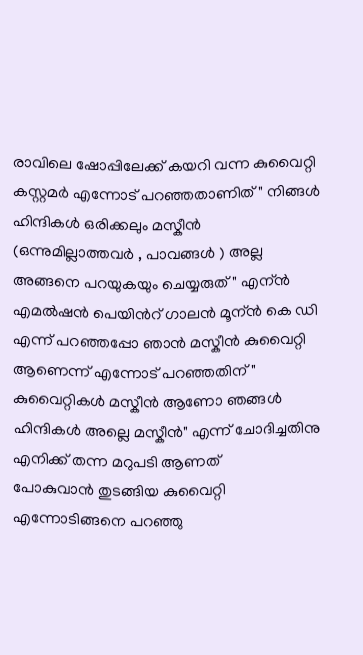രാവിലെ ഷോപ്പിലേക്ക് കയറി വന്ന കുവൈറ്റി കസ്റ്റമര്‍ എന്നോട് പറഞ്ഞതാണിത് " നിങ്ങള്‍ ഹിന്ദികള്‍ ഒരിക്കലും മസ്കീന്‍ (ഒന്നുമില്ലാത്തവര്‍ , പാവങ്ങള്‍ ) അല്ല അങ്ങനെ പറയുകയും ചെയ്യരുത് " എന്ന്‍
എമല്‍ഷന്‍ പെയിന്‍റ് ഗാലന്‍ മൂന്ന്‍ കെ ഡി എന്ന് പറഞ്ഞപ്പോ ഞാന്‍ മസ്കീന്‍ കുവൈറ്റി ആണെന്ന് എന്നോട് പറഞ്ഞതിന് " കുവൈറ്റികള്‍ മസ്കീന്‍ ആണോ ഞങ്ങള്‍ ഹിന്ദികള്‍ അല്ലെ മസ്കീന്‍" എന്ന് ചോദിച്ചതിനു എനിക്ക് തന്ന മറുപടി ആണത്
പോകുവാന്‍ തുടങ്ങിയ കുവൈറ്റി എന്നോടിങ്ങനെ പറഞ്ഞു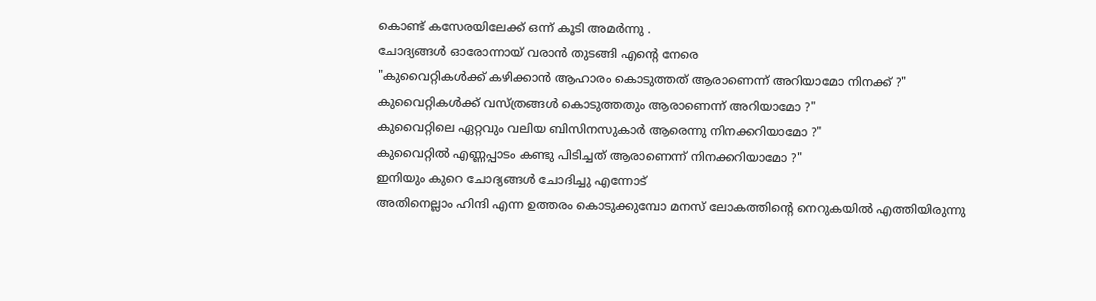കൊണ്ട് കസേരയിലേക്ക് ഒന്ന് കൂടി അമര്‍ന്നു .
ചോദ്യങ്ങള്‍ ഓരോന്നായ് വരാന്‍ തുടങ്ങി എന്‍റെ നേരെ
"കുവൈറ്റികള്‍ക്ക് കഴിക്കാന്‍ ആഹാരം കൊടുത്തത് ആരാണെന്ന് അറിയാമോ നിനക്ക് ?"
കുവൈറ്റികള്‍ക്ക് വസ്ത്രങ്ങള്‍ കൊടുത്തതും ആരാണെന്ന് അറിയാമോ ?"
കുവൈറ്റിലെ ഏറ്റവും വലിയ ബിസിനസുകാര്‍ ആരെന്നു നിനക്കറിയാമോ ?"
കുവൈറ്റില്‍ എണ്ണപ്പാടം കണ്ടു പിടിച്ചത് ആരാണെന്ന് നിനക്കറിയാമോ ?"
ഇനിയും കുറെ ചോദ്യങ്ങള്‍ ചോദിച്ചു എന്നോട്
അതിനെല്ലാം ഹിന്ദി എന്ന ഉത്തരം കൊടുക്കുമ്പോ മനസ് ലോകത്തിന്‍റെ നെറുകയില്‍ എത്തിയിരുന്നു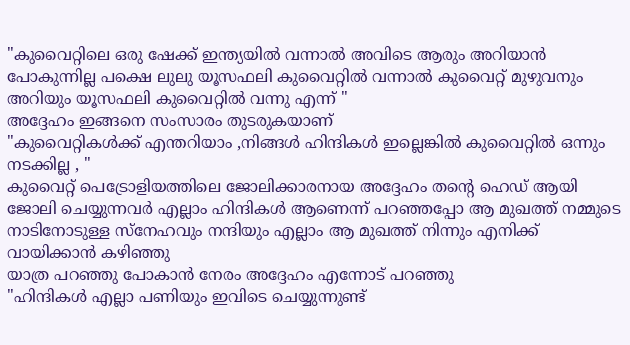"കുവൈറ്റിലെ ഒരു ഷേക്ക് ഇന്ത്യയില്‍ വന്നാല്‍ അവിടെ ആരും അറിയാന്‍ പോകുന്നില്ല പക്ഷെ ലുലു യൂസഫലി കുവൈറ്റില്‍ വന്നാല്‍ കുവൈറ്റ്‌ മുഴുവനും അറിയും യൂസഫലി കുവൈറ്റില്‍ വന്നു എന്ന് "
അദ്ദേഹം ഇങ്ങനെ സംസാരം തുടരുകയാണ്
"കുവൈറ്റികള്‍ക്ക് എന്തറിയാം ,നിങ്ങള്‍ ഹിന്ദികള്‍ ഇല്ലെങ്കില്‍ കുവൈറ്റില്‍ ഒന്നും നടക്കില്ല , "
കുവൈറ്റ്‌ പെട്രോളിയത്തിലെ ജോലിക്കാരനായ അദ്ദേഹം തന്‍റെ ഹെഡ് ആയി ജോലി ചെയ്യുന്നവര്‍ എല്ലാം ഹിന്ദികള്‍ ആണെന്ന് പറഞ്ഞപ്പോ ആ മുഖത്ത് നമ്മുടെ നാടിനോടുള്ള സ്നേഹവും നന്ദിയും എല്ലാം ആ മുഖത്ത് നിന്നും എനിക്ക് വായിക്കാന്‍ കഴിഞ്ഞു
യാത്ര പറഞ്ഞു പോകാന്‍ നേരം അദ്ദേഹം എന്നോട് പറഞ്ഞു
"ഹിന്ദികള്‍ എല്ലാ പണിയും ഇവിടെ ചെയ്യുന്നുണ്ട്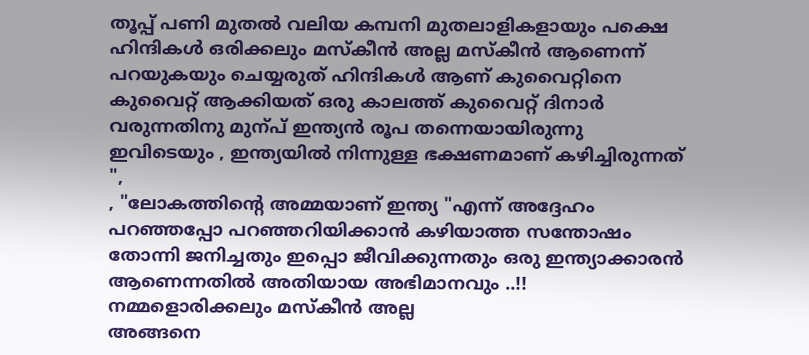തൂപ്പ് പണി മുതല്‍ വലിയ കമ്പനി മുതലാളികളായും പക്ഷെ ഹിന്ദികള്‍ ഒരിക്കലും മസ്കീന്‍ അല്ല മസ്കീന്‍ ആണെന്ന് പറയുകയും ചെയ്യരുത് ഹിന്ദികള്‍ ആണ് കുവൈറ്റിനെ കുവൈറ്റ്‌ ആക്കിയത് ഒരു കാലത്ത് കുവൈറ്റ്‌ ദിനാര്‍ വരുന്നതിനു മുന്പ് ഇന്ത്യന്‍ രൂപ തന്നെയായിരുന്നു ഇവിടെയും , ഇന്ത്യയില്‍ നിന്നുള്ള ഭക്ഷണമാണ് കഴിച്ചിരുന്നത് ",
, "ലോകത്തിന്‍റെ അമ്മയാണ് ഇന്ത്യ "എന്ന് അദ്ദേഹം പറഞ്ഞപ്പോ പറഞ്ഞറിയിക്കാന്‍ കഴിയാത്ത സന്തോഷം തോന്നി ജനിച്ചതും ഇപ്പൊ ജീവിക്കുന്നതും ഒരു ഇന്ത്യാക്കാരന്‍ ആണെന്നതില്‍ അതിയായ അഭിമാനവും ..!!
നമ്മളൊരിക്കലും മസ്കീന്‍ അല്ല
അങ്ങനെ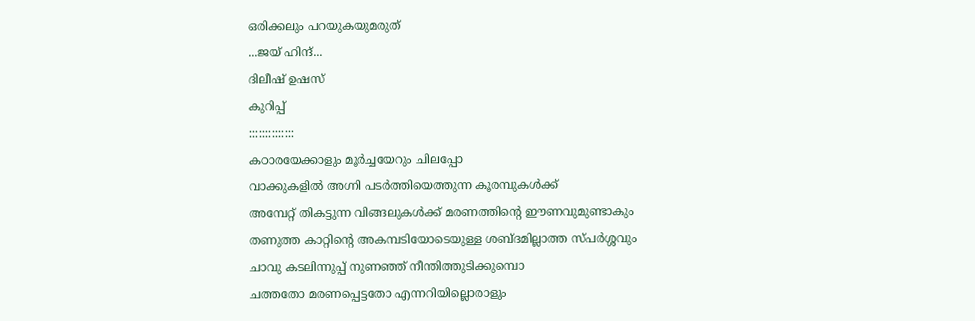ഒരിക്കലും പറയുകയുമരുത്
...ജയ്‌ ഹിന്ദ്‌...
ദിലീഷ് ഉഷസ്
കുറിപ്പ്‌
::::::::::::::
കഠാരയേക്കാളും മൂർച്ചയേറും ചിലപ്പോ
വാക്കുകളിൽ അഗ്നി പടർത്തിയെത്തുന്ന കൂരമ്പുകൾക്ക്‌
അമ്പേറ്റ്‌ തികട്ടുന്ന വിങ്ങലുകൾക്ക്‌ മരണത്തിന്റെ ഈണവുമുണ്ടാകും
തണുത്ത കാറ്റിന്റെ അകമ്പടിയോടെയുള്ള ശബ്ദമില്ലാത്ത സ്പർശ്ശവും
ചാവു കടലിന്നുപ്പ്‌ നുണഞ്ഞ്‌ നീന്തിത്തുടിക്കുമ്പൊ
ചത്തതോ മരണപ്പെട്ടതോ എന്നറിയില്ലൊരാളും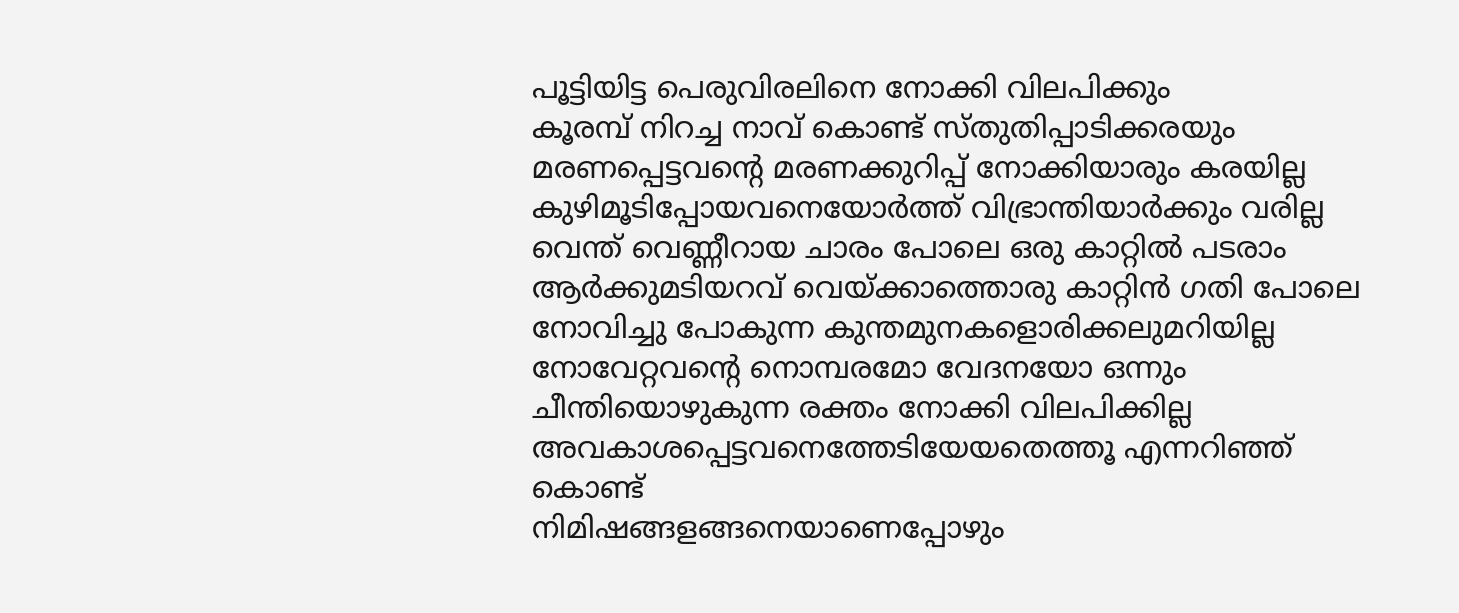പൂട്ടിയിട്ട പെരുവിരലിനെ നോക്കി വിലപിക്കും
കൂരമ്പ്‌ നിറച്ച നാവ്‌ കൊണ്ട്‌ സ്തുതിപ്പാടിക്കരയും
മരണപ്പെട്ടവന്റെ മരണക്കുറിപ്പ്‌ നോക്കിയാരും കരയില്ല
കുഴിമൂടിപ്പോയവനെയോർത്ത്‌ വിഭ്രാന്തിയാർക്കും വരില്ല
വെന്ത്‌ വെണ്ണീറായ ചാരം പോലെ ഒരു കാറ്റിൽ പടരാം
ആർക്കുമടിയറവ്‌ വെയ്ക്കാത്തൊരു കാറ്റിൻ ഗതി പോലെ
നോവിച്ചു പോകുന്ന കുന്തമുനകളൊരിക്കലുമറിയില്ല
നോവേറ്റവന്റെ നൊമ്പരമോ വേദനയോ ഒന്നും
ചീന്തിയൊഴുകുന്ന രക്തം നോക്കി വിലപിക്കില്ല
അവകാശപ്പെട്ടവനെത്തേടിയേയതെത്തൂ എന്നറിഞ്ഞ്‌ കൊണ്ട്
നിമിഷങ്ങളങ്ങനെയാണെപ്പോഴും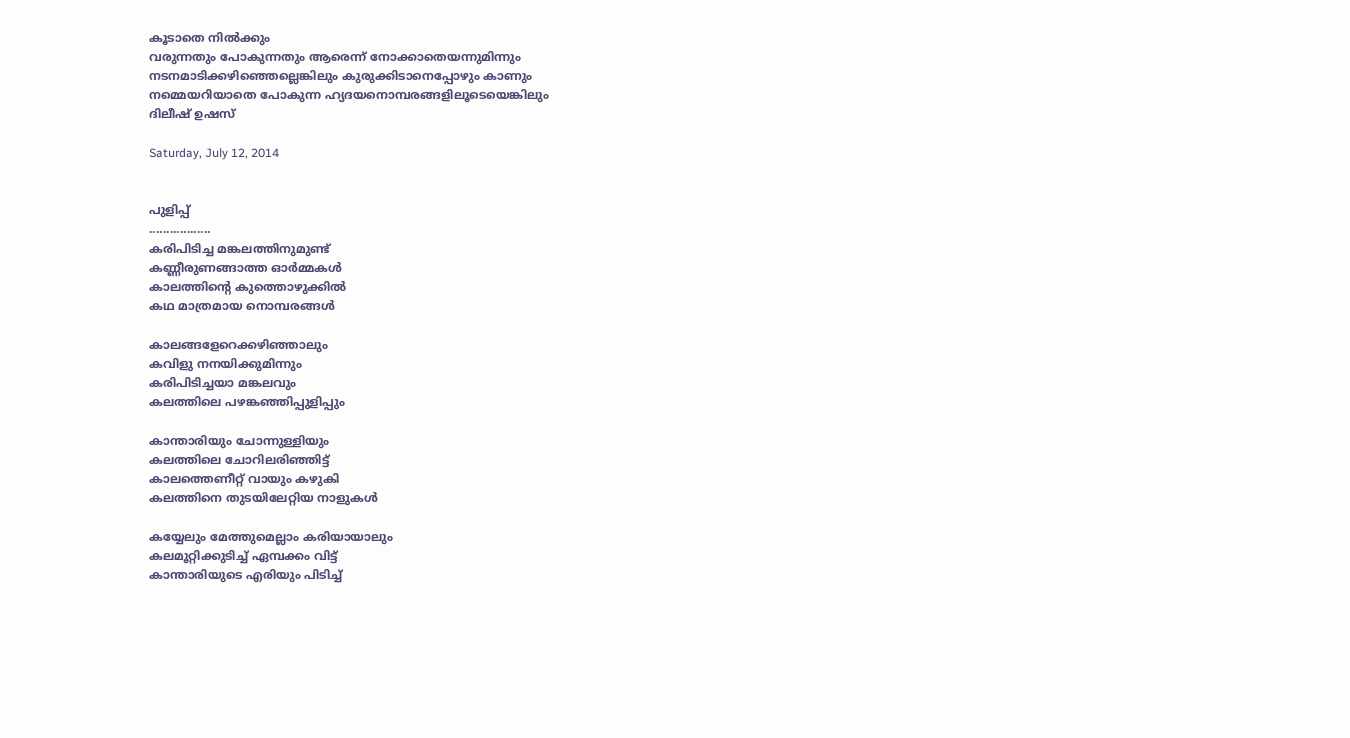കൂടാതെ നിൽക്കും
വരുന്നതും പോകുന്നതും ആരെന്ന് നോക്കാതെയന്നുമിന്നും
നടനമാടിക്കഴിഞ്ഞെല്ലെങ്കിലും കുരുക്കിടാനെപ്പോഴും കാണും
നമ്മെയറിയാതെ പോകുന്ന ഹ്യദയനൊമ്പരങ്ങളിലൂടെയെങ്കിലും
ദിലീഷ്‌ ഉഷസ്‌

Saturday, July 12, 2014


പുളിപ്പ്
..................
കരിപിടിച്ച മങ്കലത്തിനുമുണ്ട്
കണ്ണീരുണങ്ങാത്ത ഓര്‍മ്മകള്‍
കാലത്തിന്‍റെ കുത്തൊഴുക്കില്‍
കഥ മാത്രമായ നൊമ്പരങ്ങള്‍

കാലങ്ങളേറെക്കഴിഞ്ഞാലും
കവിളു നനയിക്കുമിന്നും
കരിപിടിച്ചയാ മങ്കലവും
കലത്തിലെ പഴങ്കഞ്ഞിപ്പുളിപ്പും

കാന്താരിയും ചോന്നുള്ളിയും
കലത്തിലെ ചോറിലരിഞ്ഞിട്ട്
കാലത്തെണീറ്റ് വായും കഴുകി
കലത്തിനെ തുടയിലേറ്റിയ നാളുകള്‍

കയ്യേലും മേത്തുമെല്ലാം കരിയായാലും
കലമൂറ്റിക്കുടിച്ച് ഏമ്പക്കം വിട്ട്
കാന്താരിയുടെ എരിയും പിടിച്ച്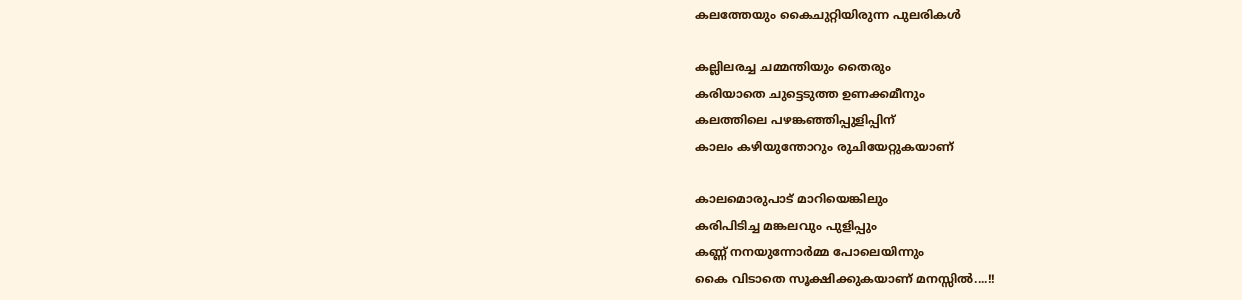കലത്തേയും കൈചുറ്റിയിരുന്ന പുലരികള്‍

കല്ലിലരച്ച ചമ്മന്തിയും തൈരും
കരിയാതെ ചുട്ടെടുത്ത ഉണക്കമീനും
കലത്തിലെ പഴങ്കഞ്ഞിപ്പുളിപ്പിന്
കാലം കഴിയുന്തോറും രുചിയേറ്റുകയാണ്

കാലമൊരുപാട് മാറിയെങ്കിലും
കരിപിടിച്ച മങ്കലവും പുളിപ്പും
കണ്ണ്‍ നനയുന്നോര്‍മ്മ പോലെയിന്നും
കൈ വിടാതെ സൂക്ഷിക്കുകയാണ് മനസ്സില്‍....!!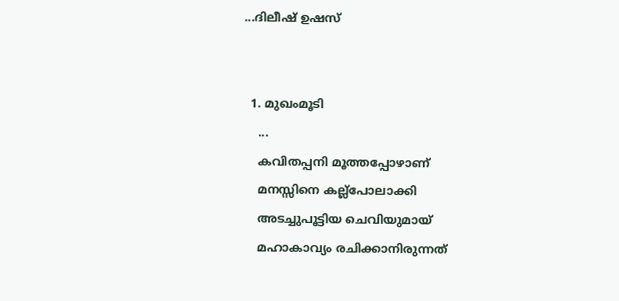...ദിലീഷ് ഉഷസ്


  1. മുഖംമൂടി
    ...
    കവിതപ്പനി മൂത്തപ്പോഴാണ്
    മനസ്സിനെ കല്ല്‌പോലാക്കി
    അടച്ചുപൂട്ടിയ ചെവിയുമായ്
    മഹാകാവ്യം രചിക്കാനിരുന്നത്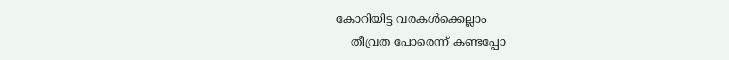കോറിയിട്ട വരകള്‍ക്കെല്ലാം
    തീവ്രത പോരെന്ന് കണ്ടപ്പോ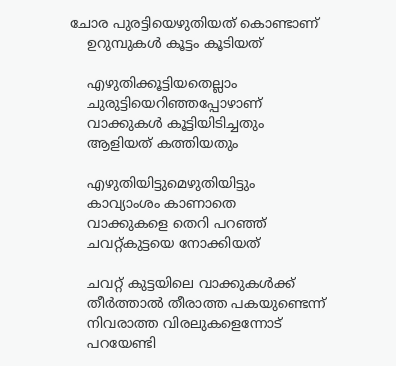ചോര പുരട്ടിയെഴുതിയത് കൊണ്ടാണ്
    ഉറുമ്പുകള്‍ കൂട്ടം കൂടിയത്

    എഴുതിക്കൂട്ടിയതെല്ലാം
    ചുരുട്ടിയെറിഞ്ഞപ്പോഴാണ്
    വാക്കുകള്‍ കൂട്ടിയിടിച്ചതും
    ആളിയത് കത്തിയതും

    എഴുതിയിട്ടുമെഴുതിയിട്ടും
    കാവ്യാംശം കാണാതെ
    വാക്കുകളെ തെറി പറഞ്ഞ്
    ചവറ്റ്കുട്ടയെ നോക്കിയത്

    ചവറ്റ് കുട്ടയിലെ വാക്കുകള്‍ക്ക്
    തീര്‍ത്താല്‍ തീരാത്ത പകയുണ്ടെന്ന്
    നിവരാത്ത വിരലുകളെന്നോട്
    പറയേണ്ടി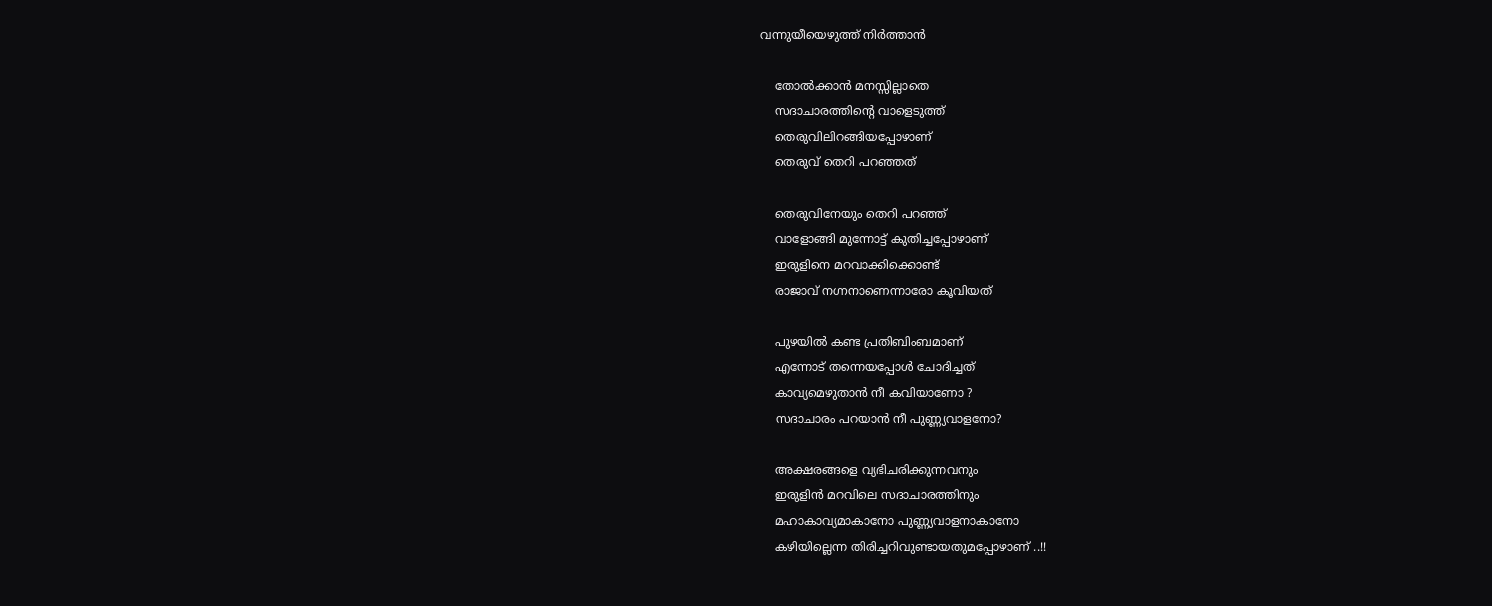വന്നുയീയെഴുത്ത് നിര്‍ത്താന്‍

    തോല്‍ക്കാന്‍ മനസ്സില്ലാതെ
    സദാചാരത്തിന്‍റെ വാളെടുത്ത്
    തെരുവിലിറങ്ങിയപ്പോഴാണ്
    തെരുവ് തെറി പറഞ്ഞത്

    തെരുവിനേയും തെറി പറഞ്ഞ്
    വാളോങ്ങി മുന്നോട്ട് കുതിച്ചപ്പോഴാണ്
    ഇരുളിനെ മറവാക്കിക്കൊണ്ട്
    രാജാവ് നഗ്നനാണെന്നാരോ കൂവിയത്

    പുഴയില്‍ കണ്ട പ്രതിബിംബമാണ്
    എന്നോട് തന്നെയപ്പോള്‍ ചോദിച്ചത്
    കാവ്യമെഴുതാന്‍ നീ കവിയാണോ ?
    സദാചാരം പറയാന്‍ നീ പുണ്ണ്യവാളനോ?

    അക്ഷരങ്ങളെ വ്യഭിചരിക്കുന്നവനും
    ഇരുളിന്‍ മറവിലെ സദാചാരത്തിനും
    മഹാകാവ്യമാകാനോ പുണ്ണ്യവാളനാകാനോ
    കഴിയില്ലെന്ന തിരിച്ചറിവുണ്ടായതുമപ്പോഴാണ് ..!!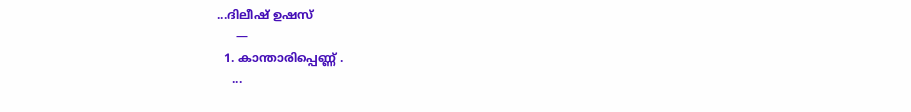...ദിലീഷ് ഉഷസ്
     —
  1. കാ‍ന്താരിപ്പെണ്ണ് .
    ...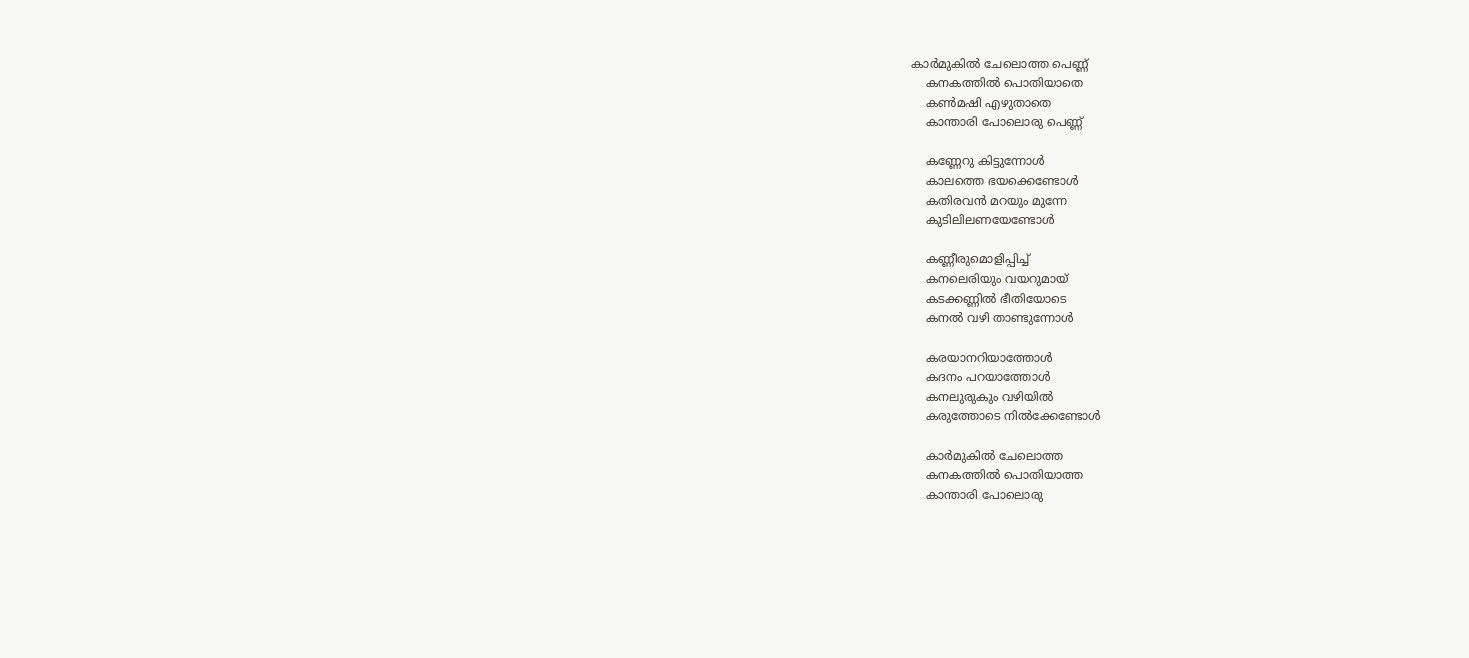കാര്‍മുകില്‍ ചേലൊത്ത പെണ്ണ്
    കനകത്തില്‍ പൊതിയാതെ
    കണ്‍മഷി എഴുതാതെ
    കാ‍ന്താരി പോലൊരു പെണ്ണ്

    കണ്ണേറു കിട്ടുന്നോള്‍
    കാലത്തെ ഭയക്കെണ്ടോള്‍
    കതിരവന്‍ മറയും മുന്നേ
    കുടിലിലണയേണ്ടോള്‍

    കണ്ണീരുമൊളിപ്പിച്ച്
    കനലെരിയും വയറുമായ്
    കടക്കണ്ണില്‍ ഭീതിയോടെ
    കനല്‍ വഴി താണ്ടുന്നോള്‍

    കരയാനറിയാത്തോള്‍
    കദനം പറയാത്തോള്‍
    കനലുരുകും വഴിയില്‍
    കരുത്തോടെ നില്‍ക്കേണ്ടോള്‍

    കാര്‍മുകില്‍ ചേലൊത്ത
    കനകത്തില്‍ പൊതിയാത്ത
    കാ‍ന്താരി പോലൊരു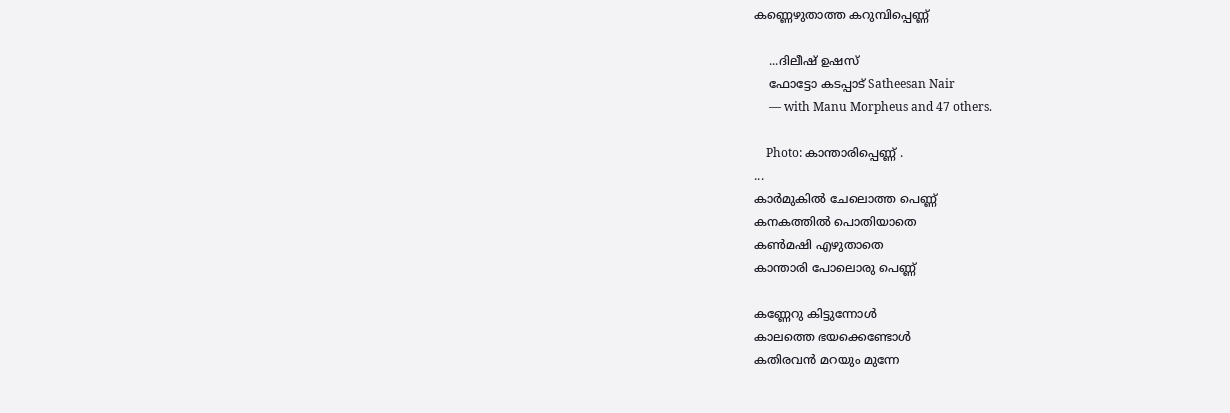കണ്ണെഴുതാത്ത കറുമ്പിപ്പെണ്ണ്

    ...ദിലീഷ് ഉഷസ്
    ഫോട്ടോ കടപ്പാട് Satheesan Nair
     — with Manu Morpheus and 47 others.

    Photo: കാ‍ന്താരിപ്പെണ്ണ് .
...
കാര്‍മുകില്‍ ചേലൊത്ത പെണ്ണ്
കനകത്തില്‍ പൊതിയാതെ
കണ്‍മഷി എഴുതാതെ
കാ‍ന്താരി പോലൊരു പെണ്ണ്

കണ്ണേറു കിട്ടുന്നോള്‍
കാലത്തെ ഭയക്കെണ്ടോള്‍
കതിരവന്‍ മറയും മുന്നേ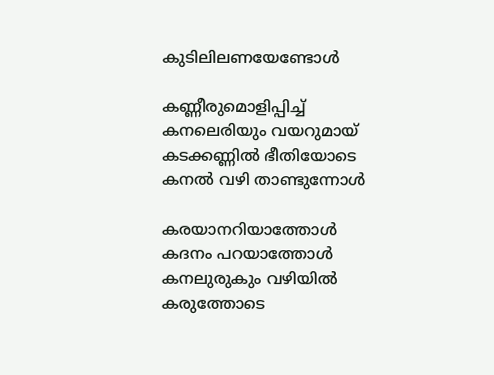കുടിലിലണയേണ്ടോള്‍

കണ്ണീരുമൊളിപ്പിച്ച്
കനലെരിയും വയറുമായ്
കടക്കണ്ണില്‍ ഭീതിയോടെ
കനല്‍ വഴി താണ്ടുന്നോള്‍

കരയാനറിയാത്തോള്‍
കദനം പറയാത്തോള്‍
കനലുരുകും വഴിയില്‍
കരുത്തോടെ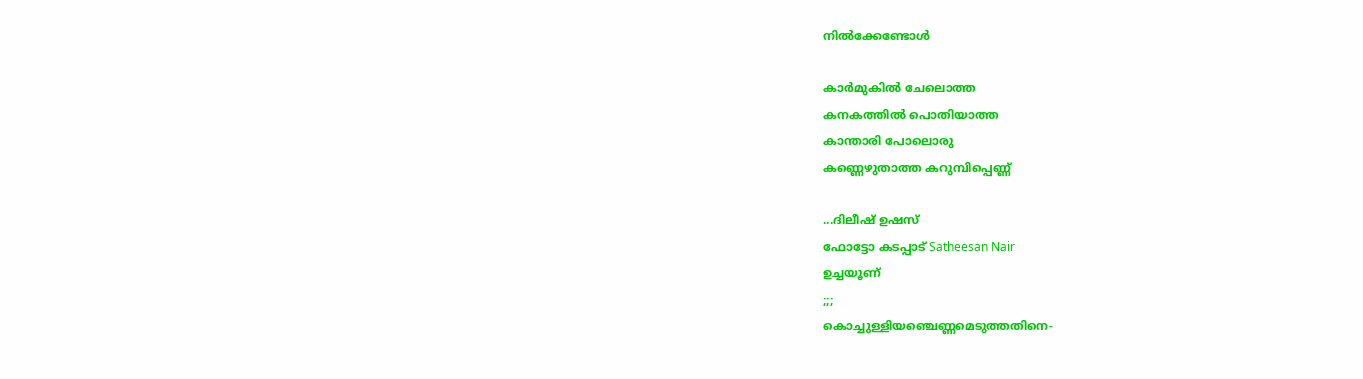നില്‍ക്കേണ്ടോള്‍

കാര്‍മുകില്‍ ചേലൊത്ത
കനകത്തില്‍ പൊതിയാത്ത
കാ‍ന്താരി പോലൊരു
കണ്ണെഴുതാത്ത കറുമ്പിപ്പെണ്ണ്

...ദിലീഷ് ഉഷസ്
ഫോട്ടോ കടപ്പാട് Satheesan Nair
ഉച്ചയൂണ്
;;;
കൊച്ചുള്ളിയഞ്ചെണ്ണമെടുത്തതിനെ-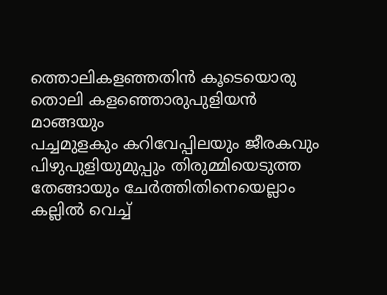ത്തൊലികളഞ്ഞതിന്‍ കൂടെയൊരു
തൊലി കളഞ്ഞൊരുപുളിയന്‍ മാങ്ങയും
പച്ചമുളകും കറിവേപ്പിലയും ജീരകവും
പിഴുപുളിയുമുപ്പും തിരുമ്മിയെടുത്ത
തേങ്ങായും ചേര്‍ത്തിതിനെയെല്ലാം
കല്ലില്‍ വെച്ച്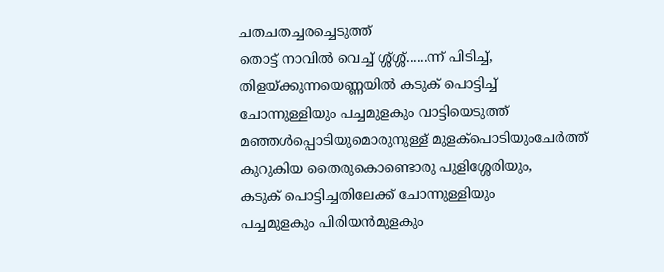ചതചതച്ചരച്ചെടുത്ത്
തൊട്ട് നാവില്‍ വെച്ച് ശ്ശ്ശ്ശ്......ന്ന്‍ പിടിച്ച്,
തിളയ്ക്കുന്നയെണ്ണയില്‍ കടുക് പൊട്ടിച്ച്
ചോന്നുള്ളിയും പച്ചമുളകും വാട്ടിയെടുത്ത്
മഞ്ഞള്‍പ്പൊടിയുമൊരുനുള്ള് മുളക്പൊടിയുംചേര്‍ത്ത്
കുറുകിയ തൈരുകൊണ്ടൊരു പുളിശ്ശേരിയും,
കടുക് പൊട്ടിച്ചതിലേക്ക് ചോന്നുള്ളിയും
പച്ചമുളകും പിരിയന്‍മുളകും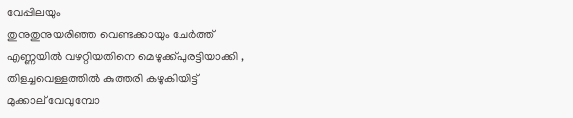വേപ്പിലയും
തുനുതുനുയരിഞ്ഞ വെണ്ടക്കായും ചേര്‍ത്ത്
എണ്ണയില്‍ വഴറ്റിയതിനെ മെഴുക്ക്‌പുരട്ടിയാക്കി ,
തിളച്ചവെള്ളത്തില്‍ കുത്തരി കഴുകിയിട്ട്
മുക്കാല് വേവുമ്പോ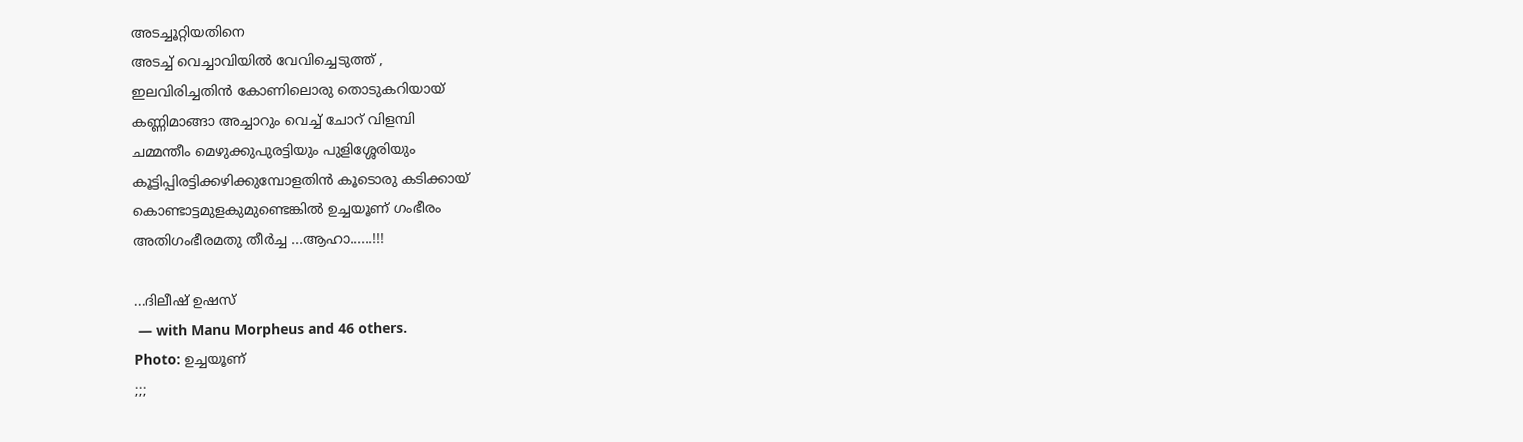അടച്ചൂറ്റിയതിനെ
അടച്ച് വെച്ചാവിയില്‍ വേവിച്ചെടുത്ത് ,
ഇലവിരിച്ചതിന്‍ കോണിലൊരു തൊടുകറിയായ്
കണ്ണിമാങ്ങാ അച്ചാറും വെച്ച് ചോറ് വിളമ്പി
ചമ്മന്തീം മെഴുക്കുപുരട്ടിയും പുളിശ്ശേരിയും
കൂട്ടിപ്പിരട്ടിക്കഴിക്കുമ്പോളതിന്‍ കൂടൊരു കടിക്കായ്
കൊണ്ടാട്ടമുളകുമുണ്ടെങ്കില്‍ ഉച്ചയൂണ് ഗംഭീരം
അതിഗംഭീരമതു തീര്‍ച്ച ...ആഹാ......!!!

...ദിലീഷ് ഉഷസ്
 — with Manu Morpheus and 46 others.
Photo: ഉച്ചയൂണ്
;;;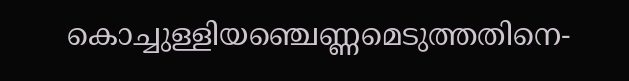കൊച്ചുള്ളിയഞ്ചെണ്ണമെടുത്തതിനെ-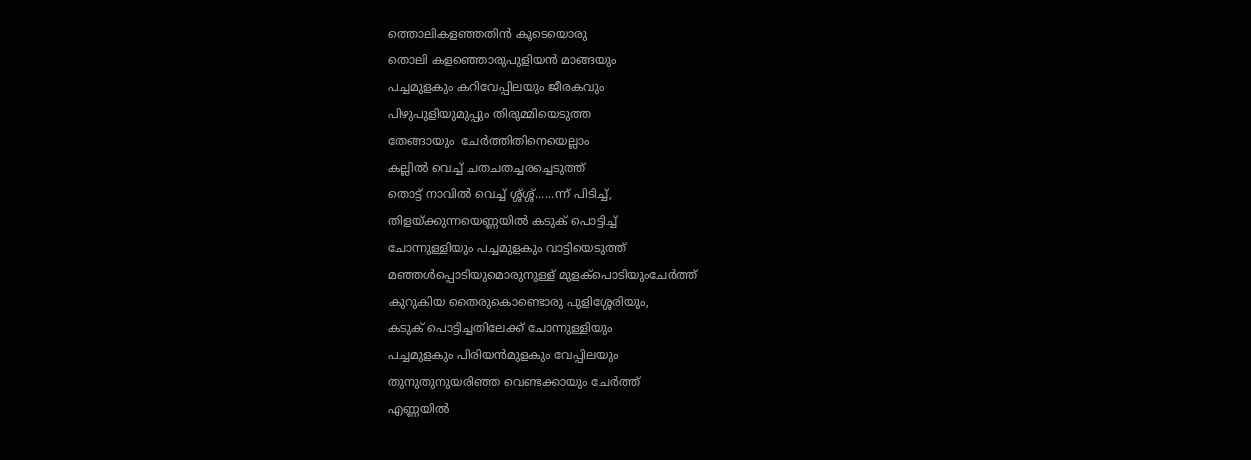ത്തൊലികളഞ്ഞതിന്‍ കൂടെയൊരു
തൊലി കളഞ്ഞൊരുപുളിയന്‍ മാങ്ങയും
പച്ചമുളകും കറിവേപ്പിലയും ജീരകവും
പിഴുപുളിയുമുപ്പും തിരുമ്മിയെടുത്ത
തേങ്ങായും  ചേര്‍ത്തിതിനെയെല്ലാം
കല്ലില്‍ വെച്ച് ചതചതച്ചരച്ചെടുത്ത്
തൊട്ട് നാവില്‍ വെച്ച് ശ്ശ്ശ്ശ്......ന്ന്‍ പിടിച്ച്,
തിളയ്ക്കുന്നയെണ്ണയില്‍ കടുക് പൊട്ടിച്ച്
ചോന്നുള്ളിയും പച്ചമുളകും വാട്ടിയെടുത്ത്
മഞ്ഞള്‍പ്പൊടിയുമൊരുനുള്ള് മുളക്പൊടിയുംചേര്‍ത്ത്
കുറുകിയ തൈരുകൊണ്ടൊരു പുളിശ്ശേരിയും,
കടുക് പൊട്ടിച്ചതിലേക്ക് ചോന്നുള്ളിയും
പച്ചമുളകും പിരിയന്‍മുളകും വേപ്പിലയും
തുനുതുനുയരിഞ്ഞ വെണ്ടക്കായും ചേര്‍ത്ത്
എണ്ണയില്‍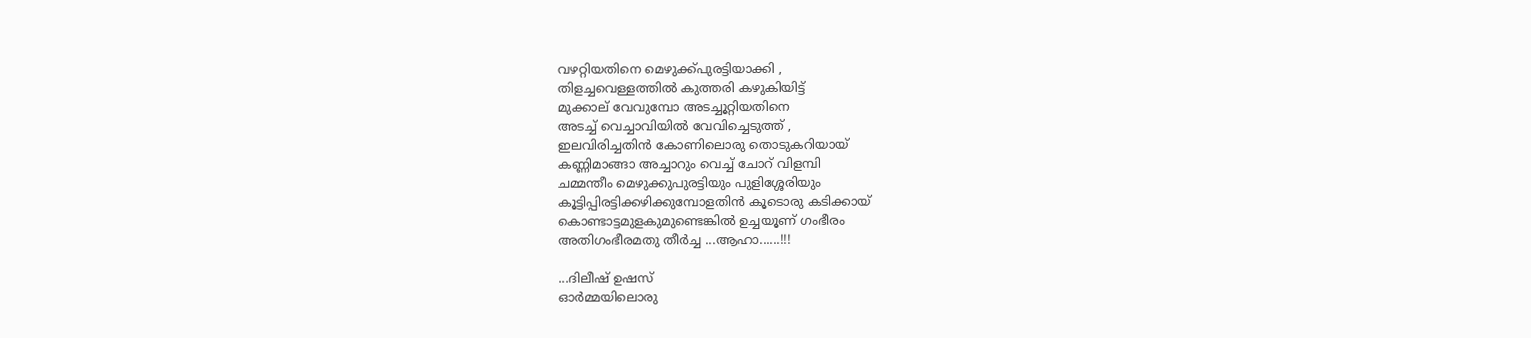വഴറ്റിയതിനെ മെഴുക്ക്‌പുരട്ടിയാക്കി ,
തിളച്ചവെള്ളത്തില്‍ കുത്തരി കഴുകിയിട്ട്
മുക്കാല് വേവുമ്പോ അടച്ചൂറ്റിയതിനെ
അടച്ച് വെച്ചാവിയില്‍ വേവിച്ചെടുത്ത് ,
ഇലവിരിച്ചതിന്‍ കോണിലൊരു തൊടുകറിയായ്
കണ്ണിമാങ്ങാ അച്ചാറും വെച്ച് ചോറ് വിളമ്പി
ചമ്മന്തീം മെഴുക്കുപുരട്ടിയും പുളിശ്ശേരിയും
കൂട്ടിപ്പിരട്ടിക്കഴിക്കുമ്പോളതിന്‍ കൂടൊരു കടിക്കായ്
കൊണ്ടാട്ടമുളകുമുണ്ടെങ്കില്‍ ഉച്ചയൂണ് ഗംഭീരം
അതിഗംഭീരമതു തീര്‍ച്ച ...ആഹാ......!!!

...ദിലീഷ് ഉഷസ്
ഓര്‍മ്മയിലൊരു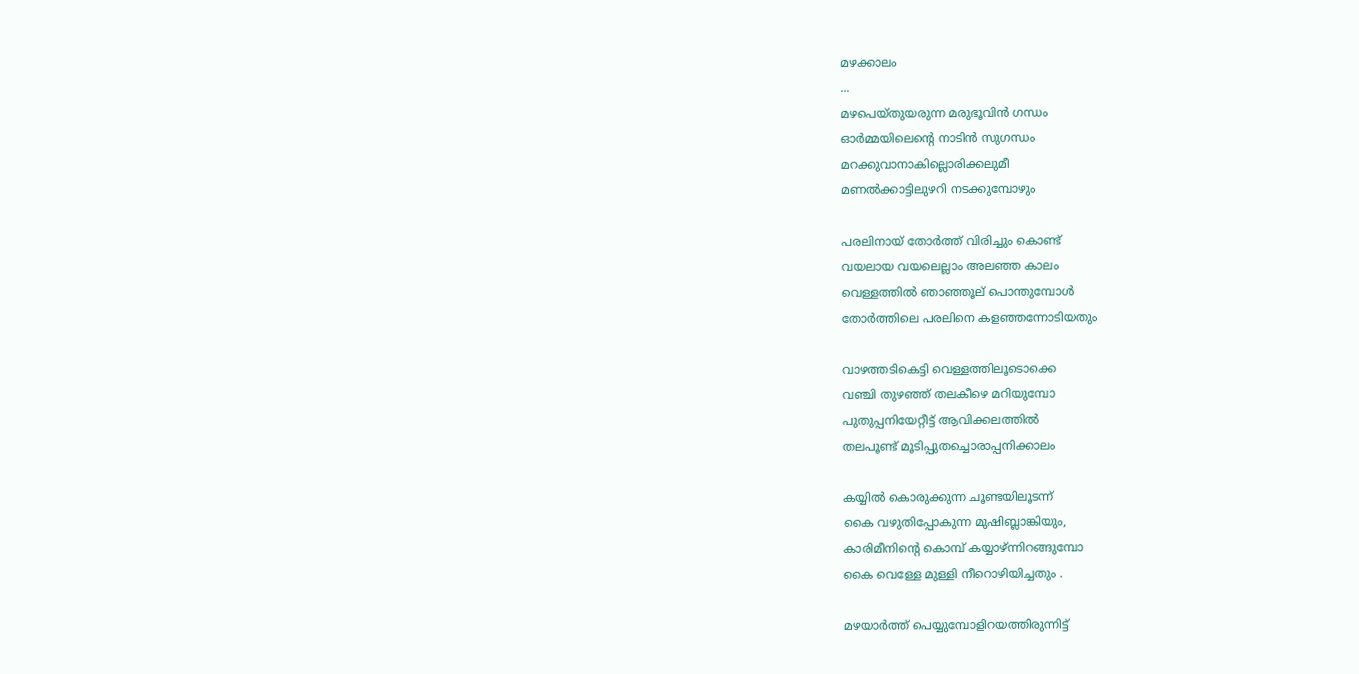മഴക്കാലം
...
മഴപെയ്തുയരുന്ന മരുഭൂവിന്‍ ഗന്ധം
ഓര്‍മ്മയിലെന്‍റെ നാടിന്‍ സുഗന്ധം
മറക്കുവാനാകില്ലൊരിക്കലുമീ
മണല്‍ക്കാട്ടിലുഴറി നടക്കുമ്പോഴും

പരലിനായ് തോര്‍ത്ത് വിരിച്ചും കൊണ്ട്
വയലായ വയലെല്ലാം അലഞ്ഞ കാലം
വെള്ളത്തില്‍ ഞാഞ്ഞൂല് പൊന്തുമ്പോള്‍
തോര്‍ത്തിലെ പരലിനെ കളഞ്ഞന്നോടിയതും

വാഴത്തടികെട്ടി വെള്ളത്തിലൂടൊക്കെ
വഞ്ചി തുഴഞ്ഞ് തലകീഴെ മറിയുമ്പോ
പുതുപ്പനിയേറ്റീട്ട് ആവിക്കലത്തില്‍
തലപൂണ്ട് മൂടിപ്പുതച്ചൊരാപ്പനിക്കാലം

കയ്യില്‍ കൊരുക്കുന്ന ചൂണ്ടയിലൂടന്ന്‍
കൈ വഴുതിപ്പോകുന്ന മുഷിബ്ലാങ്കിയും,
കാരിമീനിന്‍റെ കൊമ്പ് കയ്യാഴ്ന്നിറങ്ങുമ്പോ
കൈ വെള്ളേ മുള്ളി നീറൊഴിയിച്ചതും .

മഴയാര്‍ത്ത് പെയ്യുമ്പോളിറയത്തിരുന്നിട്ട്‌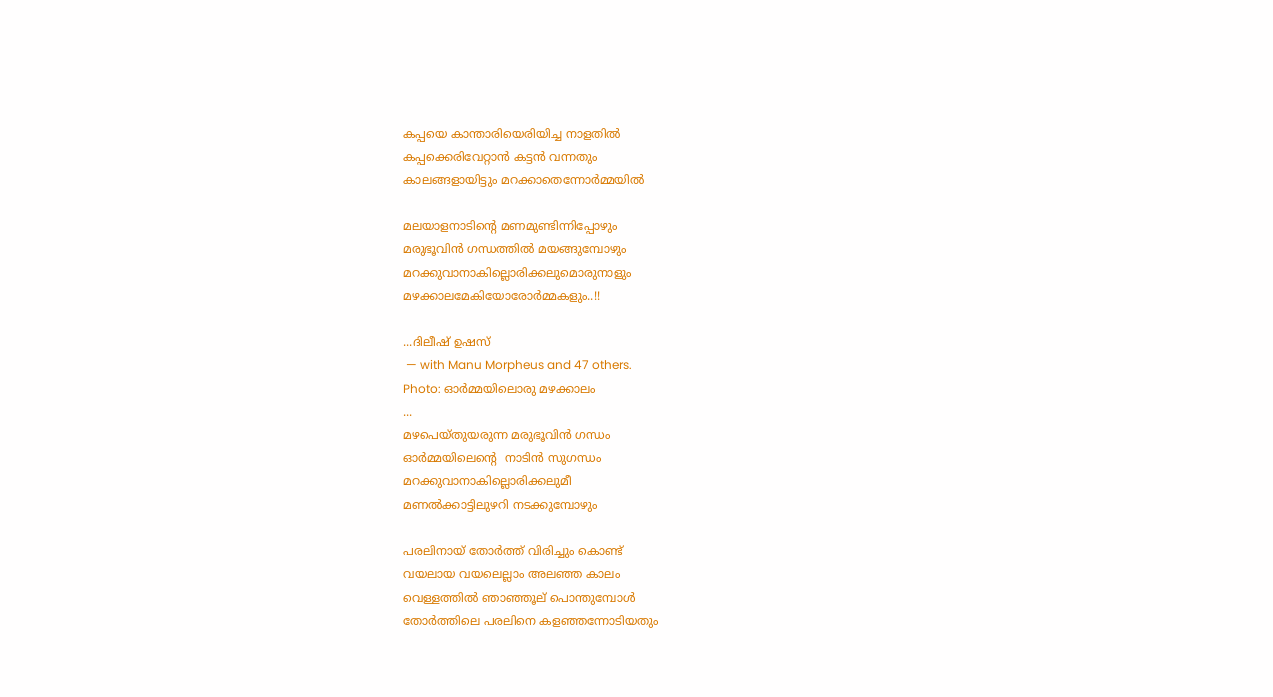കപ്പയെ കാ‍ന്താരിയെരിയിച്ച നാളതില്‍
കപ്പക്കെരിവേറ്റാന്‍ കട്ടന്‍ വന്നതും
കാലങ്ങളായിട്ടും മറക്കാതെന്നോര്‍മ്മയില്‍

മലയാളനാടിന്‍റെ മണമുണ്ടിന്നിപ്പോഴും
മരുഭൂവിന്‍ ഗന്ധത്തില്‍ മയങ്ങുമ്പോഴും
മറക്കുവാനാകില്ലൊരിക്കലുമൊരുനാളും
മഴക്കാലമേകിയോരോര്‍മ്മകളും..!!

...ദിലീഷ് ഉഷസ്
 — with Manu Morpheus and 47 others.
Photo: ഓര്‍മ്മയിലൊരു മഴക്കാലം
...
മഴപെയ്തുയരുന്ന മരുഭൂവിന്‍ ഗന്ധം
ഓര്‍മ്മയിലെന്‍റെ  നാടിന്‍ സുഗന്ധം
മറക്കുവാനാകില്ലൊരിക്കലുമീ
മണല്‍ക്കാട്ടിലുഴറി നടക്കുമ്പോഴും

പരലിനായ് തോര്‍ത്ത് വിരിച്ചും കൊണ്ട്
വയലായ വയലെല്ലാം അലഞ്ഞ കാലം
വെള്ളത്തില്‍ ഞാഞ്ഞൂല് പൊന്തുമ്പോള്‍
തോര്‍ത്തിലെ പരലിനെ കളഞ്ഞന്നോടിയതും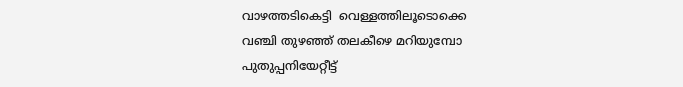വാഴത്തടികെട്ടി  വെള്ളത്തിലൂടൊക്കെ
വഞ്ചി തുഴഞ്ഞ് തലകീഴെ മറിയുമ്പോ
പുതുപ്പനിയേറ്റീട്ട്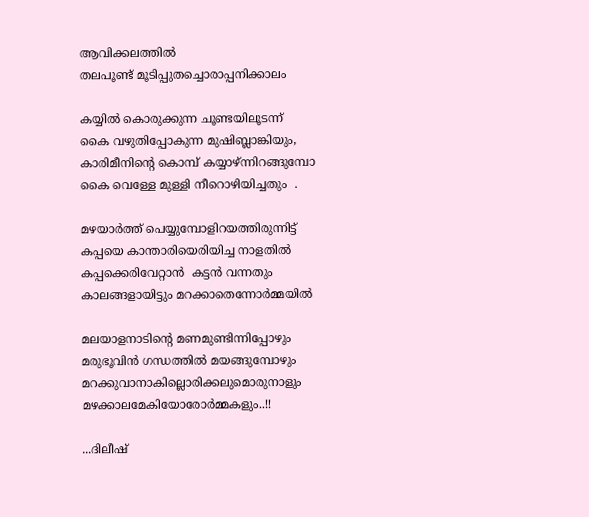ആവിക്കലത്തില്‍
തലപൂണ്ട് മൂടിപ്പുതച്ചൊരാപ്പനിക്കാലം

കയ്യില്‍ കൊരുക്കുന്ന ചൂണ്ടയിലൂടന്ന്‍
കൈ വഴുതിപ്പോകുന്ന മുഷിബ്ലാങ്കിയും,
കാരിമീനിന്‍റെ കൊമ്പ് കയ്യാഴ്ന്നിറങ്ങുമ്പോ
കൈ വെള്ളേ മുള്ളി നീറൊഴിയിച്ചതും  .

മഴയാര്‍ത്ത് പെയ്യുമ്പോളിറയത്തിരുന്നിട്ട്‌
കപ്പയെ കാ‍ന്താരിയെരിയിച്ച നാളതില്‍
കപ്പക്കെരിവേറ്റാന്‍  കട്ടന്‍ വന്നതും
കാലങ്ങളായിട്ടും മറക്കാതെന്നോര്‍മ്മയില്‍

മലയാളനാടിന്‍റെ മണമുണ്ടിന്നിപ്പോഴും
മരുഭൂവിന്‍ ഗന്ധത്തില്‍ മയങ്ങുമ്പോഴും
മറക്കുവാനാകില്ലൊരിക്കലുമൊരുനാളും
മഴക്കാലമേകിയോരോര്‍മ്മകളും..!!

...ദിലീഷ്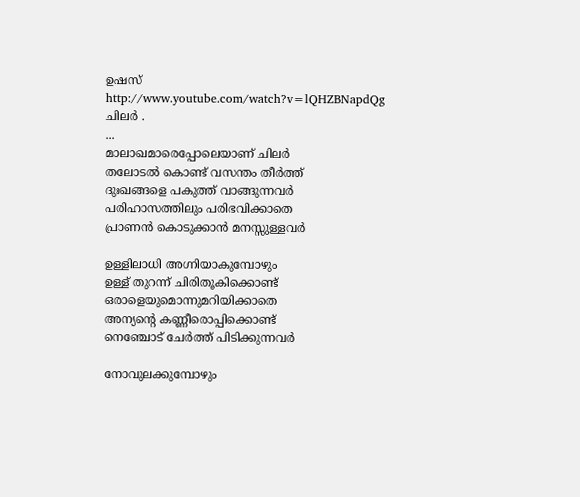ഉഷസ്
http://www.youtube.com/watch?v=lQHZBNapdQg
ചിലര്‍ .
...
മാലാഖമാരെപ്പോലെയാണ് ചിലര്‍
തലോടല്‍ കൊണ്ട് വസന്തം തീര്‍ത്ത്
ദുഃഖങ്ങളെ പകുത്ത് വാങ്ങുന്നവര്‍
പരിഹാസത്തിലും പരിഭവിക്കാതെ
പ്രാണന്‍ കൊടുക്കാന്‍ മനസ്സുള്ളവര്‍

ഉള്ളിലാധി അഗ്നിയാകുമ്പോഴും
ഉള്ള് തുറന്ന് ചിരിതൂകിക്കൊണ്ട്
ഒരാളെയുമൊന്നുമറിയിക്കാതെ
അന്യന്‍റെ കണ്ണീരൊപ്പിക്കൊണ്ട്
നെഞ്ചോട്‌ ചേര്‍ത്ത് പിടിക്കുന്നവര്‍

നോവുലക്കുമ്പോഴും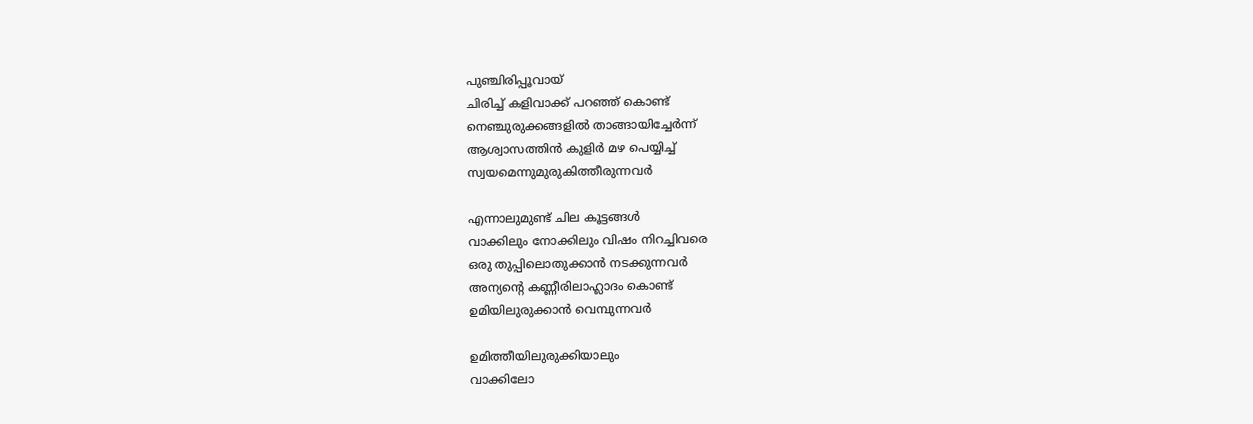പുഞ്ചിരിപ്പൂവായ്
ചിരിച്ച് കളിവാക്ക് പറഞ്ഞ് കൊണ്ട്
നെഞ്ചുരുക്കങ്ങളില്‍ താങ്ങായിച്ചേര്‍ന്ന്‍
ആശ്വാസത്തിന്‍ കുളിര്‍ മഴ പെയ്യിച്ച്
സ്വയമെന്നുമുരുകിത്തീരുന്നവര്‍

എന്നാലുമുണ്ട് ചില കൂട്ടങ്ങള്‍
വാക്കിലും നോക്കിലും വിഷം നിറച്ചിവരെ
ഒരു തുപ്പിലൊതുക്കാന്‍ നടക്കുന്നവര്‍
അന്യന്‍റെ കണ്ണീരിലാഹ്ലാദം കൊണ്ട്
ഉമിയിലുരുക്കാന്‍ വെമ്പുന്നവര്‍

ഉമിത്തീയിലുരുക്കിയാലും
വാക്കിലോ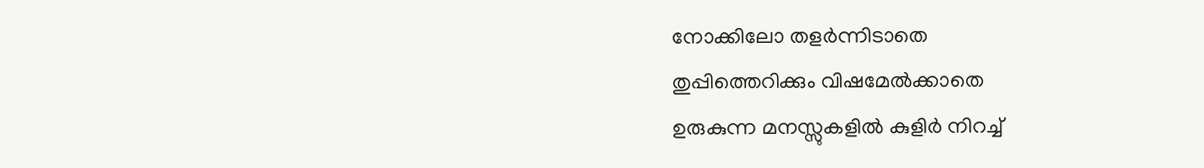നോക്കിലോ തളര്‍ന്നിടാതെ
തുപ്പിത്തെറിക്കും വിഷമേല്‍ക്കാതെ
ഉരുകുന്ന മനസ്സുകളില്‍ കുളിര്‍ നിറച്ച്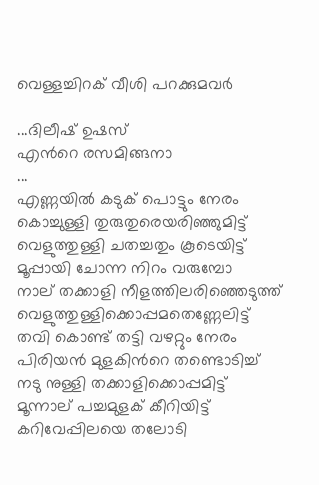വെള്ളച്ചിറക് വീശി പറക്കുമവര്‍

...ദിലീഷ് ഉഷസ്
എന്‍റെ രസമിങ്ങനാ
...
എണ്ണയില്‍ കടുക് പൊട്ടും നേരം
കൊച്ചുള്ളി തുരുതുരെയരിഞ്ഞുമിട്ട്
വെളുത്തുള്ളി ചതച്ചതും കൂടെയിട്ട്
മൂപ്പായി ചോന്ന നിറം വരുമ്പോ
നാല് തക്കാളി നീളത്തിലരിഞ്ഞെടുത്ത്
വെളുത്തുള്ളിക്കൊപ്പമതെണ്ണേലിട്ട്
തവി കൊണ്ട് തട്ടി വഴറ്റും നേരം
പിരിയന്‍ മുളകിന്‍റെ തണ്ടൊടിച്ച്
നടു നുള്ളി തക്കാളിക്കൊപ്പമിട്ട്
മൂന്നാല് പച്ചമുളക് കീറിയിട്ട്
കറിവേപ്പിലയെ തലോടി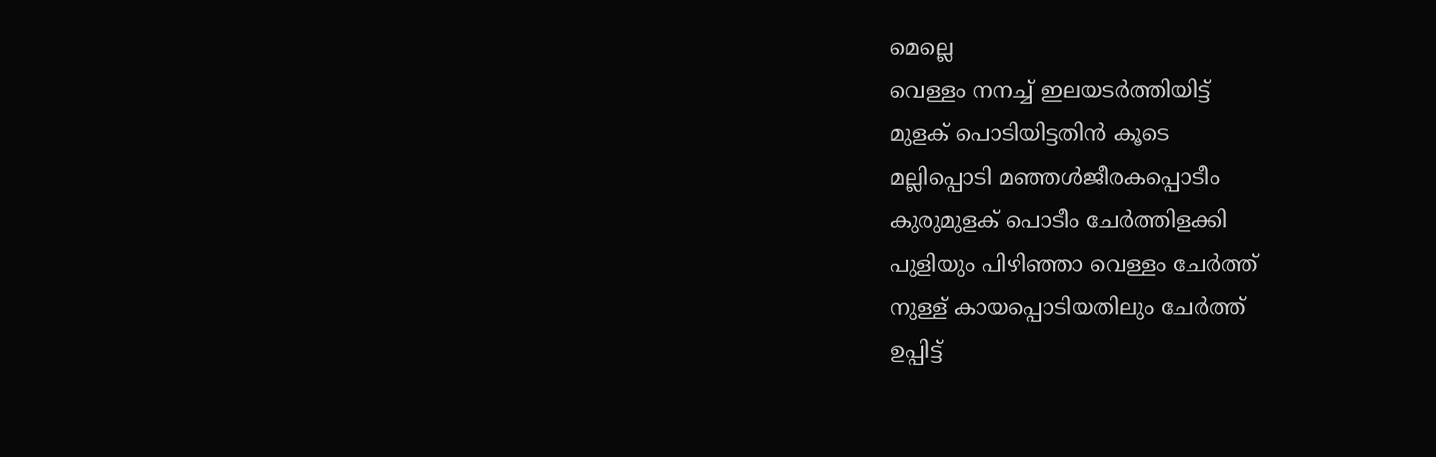മെല്ലെ
വെള്ളം നനച്ച് ഇലയടര്‍ത്തിയിട്ട്
മുളക് പൊടിയിട്ടതിന്‍ കൂടെ
മല്ലിപ്പൊടി മഞ്ഞള്‍ജീരകപ്പൊടീം
കുരുമുളക് പൊടീം ചേര്‍ത്തിളക്കി
പുളിയും പിഴിഞ്ഞാ വെള്ളം ചേര്‍ത്ത്
നുള്ള് കായപ്പൊടിയതിലും ചേര്‍ത്ത്
ഉപ്പിട്ട്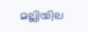മല്ലിയില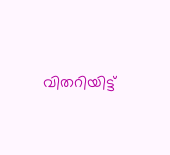വിതറിയിട്ട്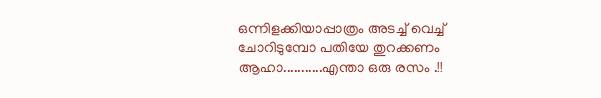ഒന്നിളക്കിയാപ്പാത്രം അടച്ച് വെച്ച്
ചോറിടുമ്പോ പതിയേ തുറക്കണം
ആഹാ...........എന്താ ഒരു രസം .!!